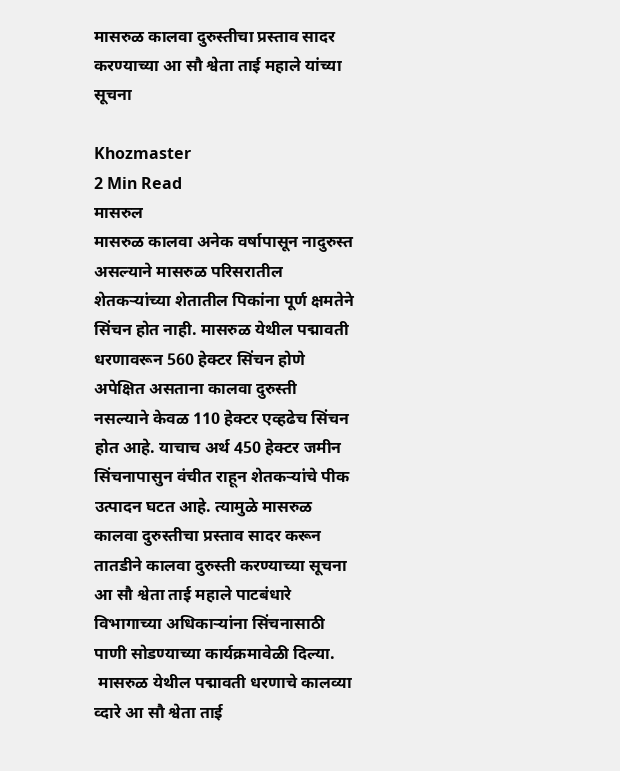मासरुळ कालवा दुरुस्तीचा प्रस्ताव सादर करण्याच्या आ सौ श्वेता ताई महाले यांच्या सूचना

Khozmaster
2 Min Read
मासरुल
मासरुळ कालवा अनेक वर्षापासून नादुरुस्त असल्याने मासरुळ परिसरातील शेतकऱ्यांच्या शेतातील पिकांना पूर्ण क्षमतेने सिंचन होत नाही. मासरुळ येथील पद्मावती धरणावरून 560 हेक्टर सिंचन होणे अपेक्षित असताना कालवा दुरुस्ती नसल्याने केवळ 110 हेक्टर एव्हढेच सिंचन होत आहे. याचाच अर्थ 450 हेक्टर जमीन सिंचनापासुन वंचीत राहून शेतकऱ्यांचे पीक उत्पादन घटत आहे. त्यामुळे मासरुळ कालवा दुरुस्तीचा प्रस्ताव सादर करून तातडीने कालवा दुरुस्ती करण्याच्या सूचना आ सौ श्वेता ताई महाले पाटबंधारे विभागाच्या अधिकाऱ्यांना सिंचनासाठी पाणी सोडण्याच्या कार्यक्रमावेळी दिल्या.
 मासरुळ येथील पद्मावती धरणाचे कालव्या व्दारे आ सौ श्वेता ताई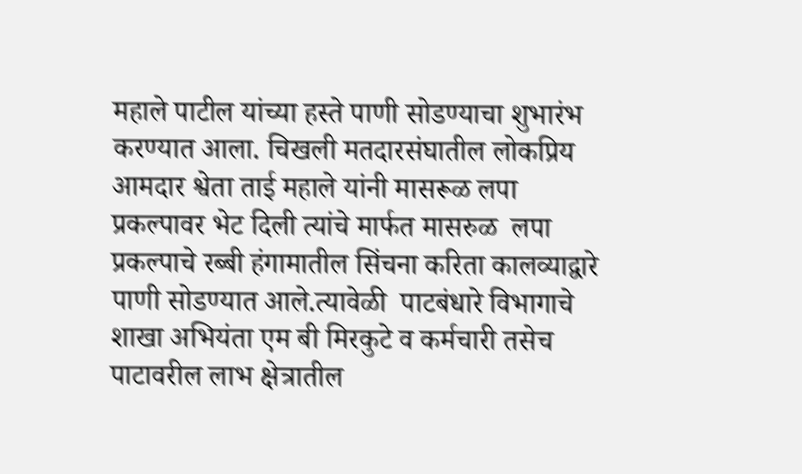महाले पाटील यांच्या हस्ते पाणी सोडण्याचा शुभारंभ करण्यात आला. चिखली मतदारसंघातील लोकप्रिय आमदार श्वेता ताई महाले यांनी मासरूळ लपा प्रकल्पावर भेट दिली त्यांचे मार्फत मासरुळ  लपा प्रकल्पाचे रब्बी हंगामातील सिंचना करिता कालव्याद्वारे पाणी सोडण्यात आले.त्यावेळी  पाटबंधारे विभागाचे शाखा अभियंता एम बी मिरकुटे व कर्मचारी तसेच  पाटावरील लाभ क्षेत्रातील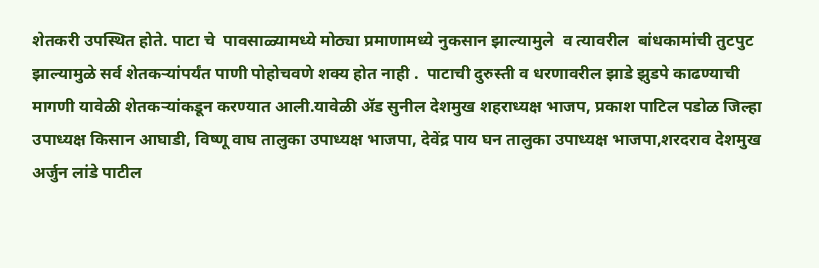शेतकरी उपस्थित होते. पाटा चे  पावसाळ्यामध्ये मोठ्या प्रमाणामध्ये नुकसान झाल्यामुले  व त्यावरील  बांधकामांची तुटपुट झाल्यामुळे सर्व शेतकऱ्यांपर्यंत पाणी पोहोचवणे शक्य होत नाही .  पाटाची दुरुस्ती व धरणावरील झाडे झुडपे काढण्याची मागणी यावेळी शेतकऱ्यांकडून करण्यात आली.यावेळी ॲड सुनील देशमुख शहराध्यक्ष भाजप, प्रकाश पाटिल पडोळ जिल्हा उपाध्यक्ष किसान आघाडी, विष्णू वाघ तालुका उपाध्यक्ष भाजपा, देवेंद्र पाय घन तालुका उपाध्यक्ष भाजपा,शरदराव देशमुख अर्जुन लांडे पाटील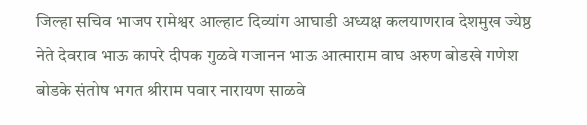जिल्हा सचिव भाजप रामेश्वर आल्हाट दिव्यांग आघाडी अध्यक्ष कलयाणराव देशमुख ज्येष्ठ नेते देवराव भाऊ कापरे दीपक गुळवे गजानन भाऊ आत्माराम वाघ अरुण बोडखे गणेश बोडके संतोष भगत श्रीराम पवार नारायण साळवे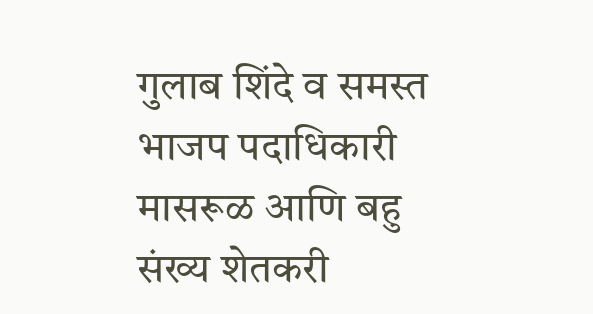गुलाब शिंदे व समस्त भाजप पदाधिकारी मासरूळ आणि बहु संख्य शेतकरी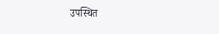उपस्थित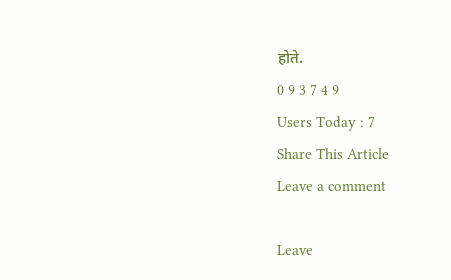होते.
0 9 3 7 4 9
Users Today : 7
Share This Article
Leave a comment

Leave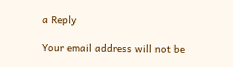a Reply

Your email address will not be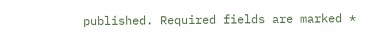published. Required fields are marked *